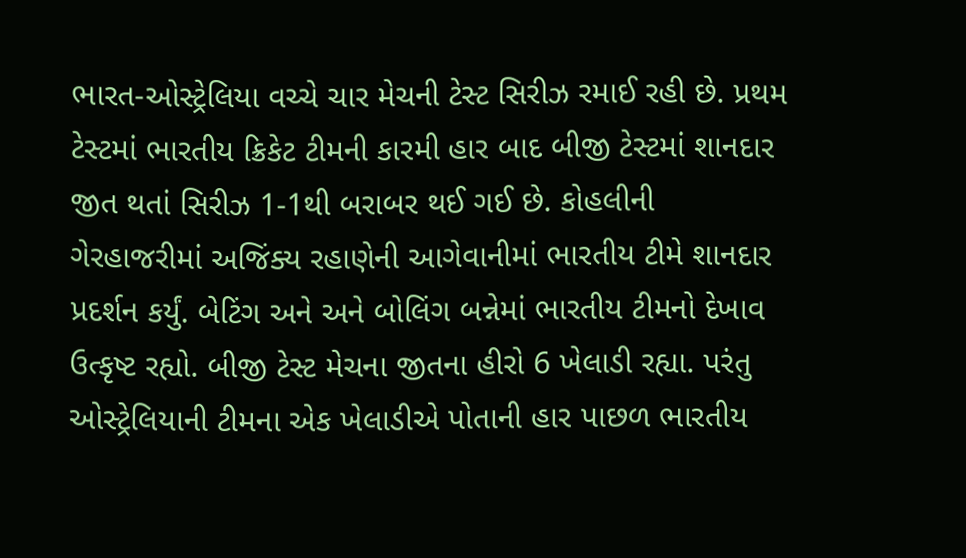ભારત-ઓસ્ટ્રેલિયા વચ્ચે ચાર મેચની ટેસ્ટ સિરીઝ રમાઈ રહી છે. પ્રથમ ટેસ્ટમાં ભારતીય ક્રિકેટ ટીમની કારમી હાર બાદ બીજી ટેસ્ટમાં શાનદાર જીત થતાં સિરીઝ 1-1થી બરાબર થઈ ગઈ છે. કોહલીની ગેરહાજરીમાં અજિંક્ય રહાણેની આગેવાનીમાં ભારતીય ટીમે શાનદાર પ્રદર્શન કર્યું. બેટિંગ અને અને બોલિંગ બન્નેમાં ભારતીય ટીમનો દેખાવ ઉત્કૃષ્ટ રહ્યો. બીજી ટેસ્ટ મેચના જીતના હીરો 6 ખેલાડી રહ્યા. પરંતુ ઓસ્ટ્રેલિયાની ટીમના એક ખેલાડીએ પોતાની હાર પાછળ ભારતીય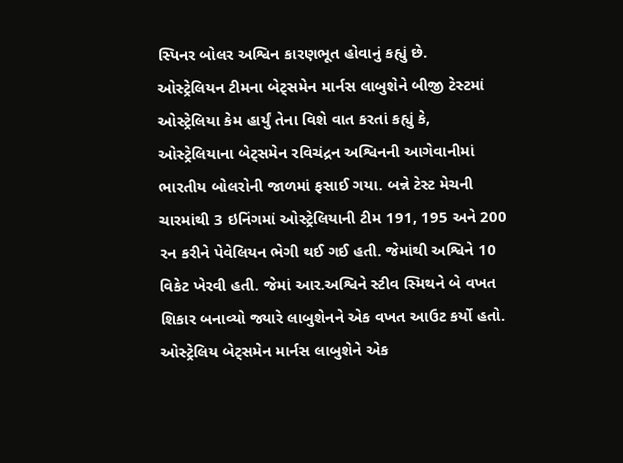સ્પિનર બોલર અશ્વિન કારણભૂત હોવાનું કહ્યું છે.
ઓસ્ટ્રેલિયન ટીમના બેટ્સમેન માર્નસ લાબુશેને બીજી ટેસ્ટમાં ઓસ્ટ્રેલિયા કેમ હાર્યું તેના વિશે વાત કરતાં કહ્યું કે, ઓસ્ટ્રેલિયાના બેટ્સમેન રવિચંદ્રન અશ્વિનની આગેવાનીમાં ભારતીય બોલરોની જાળમાં ફસાઈ ગયા. બન્ને ટેસ્ટ મેચની ચારમાંથી 3 ઇનિંગમાં ઓસ્ટ્રેલિયાની ટીમ 191, 195 અને 200 રન કરીને પેવેલિયન ભેગી થઈ ગઈ હતી. જેમાંથી અશ્વિને 10 વિકેટ ખેરવી હતી. જેમાં આર.અશ્વિને સ્ટીવ સ્મિથને બે વખત શિકાર બનાવ્યો જ્યારે લાબુશેનને એક વખત આઉટ કર્યો હતો.
ઓસ્ટ્રેલિય બેટ્સમેન માર્નસ લાબુશેને એક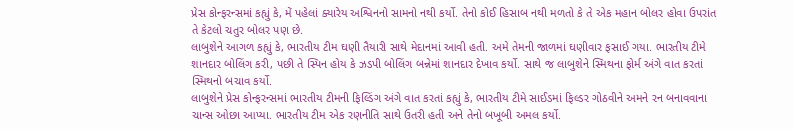પ્રેસ કોન્ફરન્સમાં કહ્યું કે, મેં પહેલાં ક્યારેય અશ્વિનનો સામનો નથી કર્યો. તેનો કોઈ હિસાબ નથી મળતો કે તે એક મહાન બોલર હોવા ઉપરાંત તે કેટલો ચતુર બોલર પણ છે.
લાબુશેને આગળ કહ્યું કે, ભારતીય ટીમ ઘણી તૈયારી સાથે મેદાનમાં આવી હતી. અમે તેમની જાળમાં ઘણીવાર ફસાઈ ગયા. ભારતીય ટીમે શાનદાર બોલિંગ કરી, પછી તે સ્પિન હોય કે ઝડપી બોલિંગ બન્નેમાં શાનદાર દેખાવ કર્યો. સાથે જ લાબુશેને સ્મિથના ફોર્મ અંગે વાત કરતાં સ્મિથનો બચાવ કર્યો.
લાબુશેને પ્રેસ કોન્ફરન્સમાં ભારતીય ટીમની ફિલ્ડિંગ અંગે વાત કરતાં કહ્યું કે, ભારતીય ટીમે સાઈડમાં ફિલ્ડર ગોઠવીને અમને રન બનાવવાના ચાન્સ ઓછા આપ્યા. ભારતીય ટીમ એક રણનીતિ સાથે ઉતરી હતી અને તેનો બખૂબી અમલ કર્યો.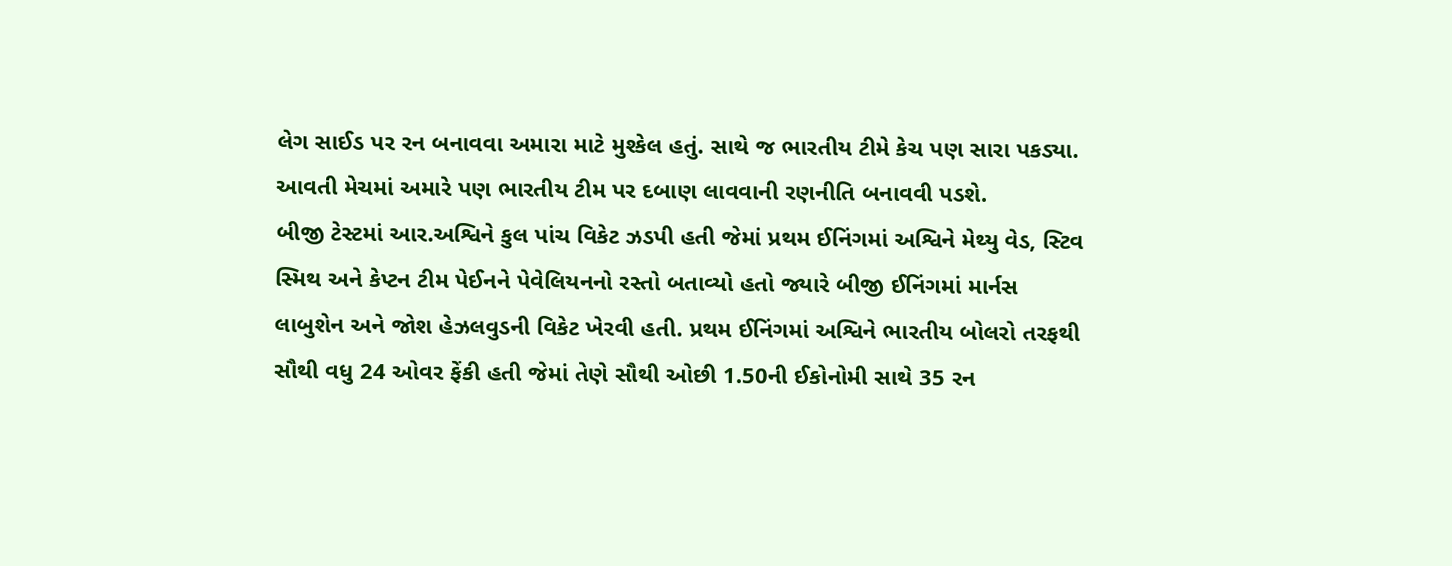લેગ સાઈડ પર રન બનાવવા અમારા માટે મુશ્કેલ હતું. સાથે જ ભારતીય ટીમે કેચ પણ સારા પકડ્યા. આવતી મેચમાં અમારે પણ ભારતીય ટીમ પર દબાણ લાવવાની રણનીતિ બનાવવી પડશે.
બીજી ટેસ્ટમાં આર.અશ્વિને કુલ પાંચ વિકેટ ઝડપી હતી જેમાં પ્રથમ ઈનિંગમાં અશ્વિને મેથ્યુ વેડ, સ્ટિવ સ્મિથ અને કેપ્ટન ટીમ પેઈનને પેવેલિયનનો રસ્તો બતાવ્યો હતો જ્યારે બીજી ઈનિંગમાં માર્નસ લાબુશેન અને જોશ હેઝલવુડની વિકેટ ખેરવી હતી. પ્રથમ ઈનિંગમાં અશ્વિને ભારતીય બોલરો તરફથી સૌથી વધુ 24 ઓવર ફેંકી હતી જેમાં તેણે સૌથી ઓછી 1.50ની ઈકોનોમી સાથે 35 રન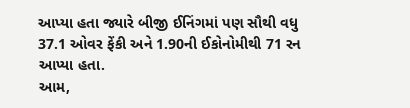આપ્યા હતા જ્યારે બીજી ઈનિંગમાં પણ સૌથી વધુ 37.1 ઓવર ફેંકી અને 1.90ની ઈકોનોમીથી 71 રન આપ્યા હતા.
આમ,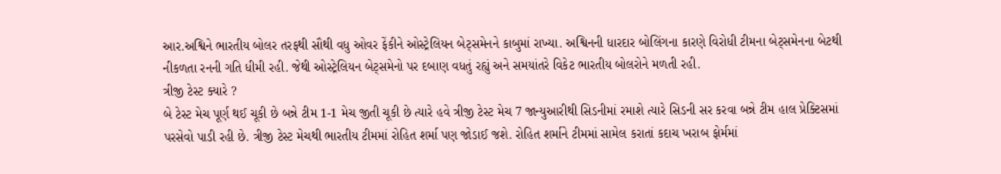આર.અશ્વિને ભારતીય બોલર તરફથી સૌથી વધુ ઓવર ફેંકીને ઓસ્ટ્રેલિયન બેટ્સમેનને કાબુમાં રાખ્યા. અશ્વિનની ધારદાર બોલિંગના કારણે વિરોધી ટીમના બેટ્સમેનના બેટથી નીકળતા રનની ગતિ ધીમી રહી. જેથી ઓસ્ટ્રેલિયન બેટ્સમેનો પર દબાણ વધતું રહ્યું અને સમયાંતરે વિકેટ ભારતીય બોલરોને મળતી રહી.
ત્રીજી ટેસ્ટ ક્યારે ?
બે ટેસ્ટ મેચ પૂર્ણ થઈ ચૂકી છે બન્ને ટીમ 1-1 મેચ જીતી ચૂકી છે ત્યારે હવે ત્રીજી ટેસ્ટ મેચ 7 જાન્યુઆરીથી સિડનીમાં રમાશે ત્યારે સિડની સર કરવા બન્ને ટીમ હાલ પ્રેક્ટિસમાં પરસેવો પાડી રહી છે. ત્રીજી ટેસ્ટ મેચથી ભારતીય ટીમમાં રોહિત શર્મા પણ જોડાઈ જશે. રોહિત શર્માને ટીમમાં સામેલ કરાતાં કદાચ ખરાબ ફોર્મમાં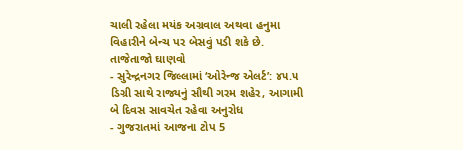ચાલી રહેલા મયંક અગ્રવાલ અથવા હનુમા વિહારીને બેન્ચ પર બેસવું પડી શકે છે.
તાજેતાજો ઘાણવો
- સુરેન્દ્રનગર જિલ્લામાં ‘ઓરેન્જ એલર્ટ’: ૪૫.૫ ડિગ્રી સાથે રાજ્યનું સૌથી ગરમ શહેર, આગામી બે દિવસ સાવચેત રહેવા અનુરોધ
- ગુજરાતમાં આજના ટોપ 5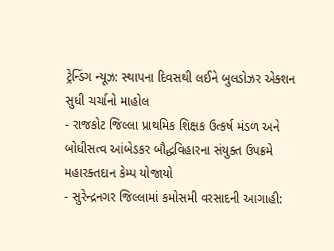ટ્રેન્ડિંગ ન્યૂઝ: સ્થાપના દિવસથી લઈને બુલડોઝર એક્શન સુધી ચર્ચાનો માહોલ
- રાજકોટ જિલ્લા પ્રાથમિક શિક્ષક ઉત્કર્ષ મંડળ અને બોધીસત્વ આંબેડકર બૌદ્ધવિહારના સંયુક્ત ઉપક્રમે મહારક્તદાન કેમ્પ યોજાયો
- સુરેન્દ્રનગર જિલ્લામાં કમોસમી વરસાદની આગાહી: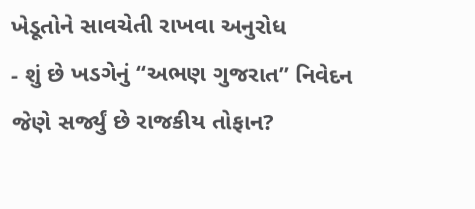ખેડૂતોને સાવચેતી રાખવા અનુરોધ
- શું છે ખડગેનું “અભણ ગુજરાત” નિવેદન જેણે સર્જ્યું છે રાજકીય તોફાન?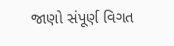જાણો સંપૂર્ણ વિગત